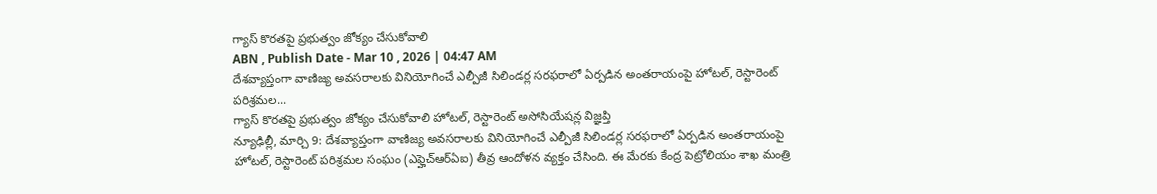గ్యాస్ కొరతపై ప్రభుత్వం జోక్యం చేసుకోవాలి
ABN , Publish Date - Mar 10 , 2026 | 04:47 AM
దేశవ్యాప్తంగా వాణిజ్య అవసరాలకు వినియోగించే ఎల్పీజీ సిలిండర్ల సరఫరాలో ఏర్పడిన అంతరాయంపై హోటల్, రెస్టారెంట్ పరిశ్రమల...
గ్యాస్ కొరతపై ప్రభుత్వం జోక్యం చేసుకోవాలి హోటల్, రెస్టారెంట్ అసోసియేషన్ల విజ్ఞప్తి
న్యూఢిల్లీ, మార్చి 9: దేశవ్యాప్తంగా వాణిజ్య అవసరాలకు వినియోగించే ఎల్పీజీ సిలిండర్ల సరఫరాలో ఏర్పడిన అంతరాయంపై హోటల్, రెస్టారెంట్ పరిశ్రమల సంఘం (ఎఫ్హెచ్ఆర్ఏఐ) తీవ్ర ఆందోళన వ్యక్తం చేసింది. ఈ మేరకు కేంద్ర పెట్రోలియం శాఖ మంత్రి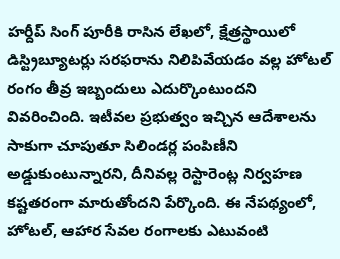హర్దీప్ సింగ్ పూరీకి రాసిన లేఖలో, క్షేత్రస్థాయిలో డిస్ట్రిబ్యూటర్లు సరఫరాను నిలిపివేయడం వల్ల హోటల్ రంగం తీవ్ర ఇబ్బందులు ఎదుర్కొంటుందని వివరించింది. ఇటీవల ప్రభుత్వం ఇచ్చిన ఆదేశాలను సాకుగా చూపుతూ సిలిండర్ల పంపిణీని అడ్డుకుంటున్నారని, దీనివల్ల రెస్టారెంట్ల నిర్వహణ కష్టతరంగా మారుతోందని పేర్కొంది. ఈ నేపథ్యంలో, హోటల్, ఆహార సేవల రంగాలకు ఎటువంటి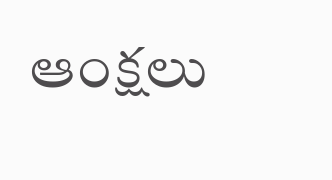ఆంక్షలు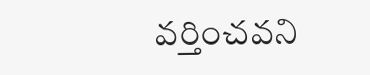వర్తించవని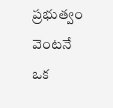ప్రభుత్వం వెంటనే ఒక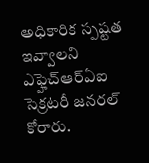అధికారిక స్పష్టత ఇవ్వాలని ఎఫ్హెచ్ఆర్ఏఐ సెక్రటరీ జనరల్ కోరారు.